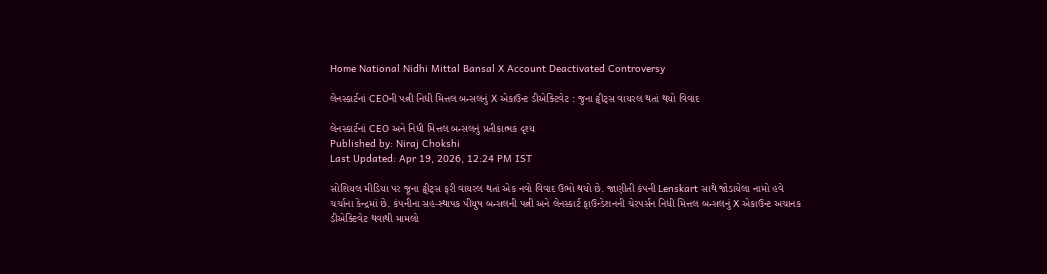Home National Nidhi Mittal Bansal X Account Deactivated Controversy

લેનસ્કાર્ટનાં CEOની પત્ની નિધી મિત્તલ બન્સલનું X એકાઉન્ટ ડીએક્ટિવેટ : જુના ટ્વીટ્સ વાયરલ થતાં થયો વિવાદ

લેનસ્કાર્ટનાં CEO અને નિધી મિત્તલ બન્સલનું પ્રતીકાત્મક દૃશ્ય
Published by: Niraj Chokshi
Last Updated: Apr 19, 2026, 12:24 PM IST

સોશિયલ મીડિયા પર જૂના ટ્વીટ્સ ફરી વાયરલ થતાં એક નવો વિવાદ ઉભો થયો છે. જાણીતી કંપની Lenskart સાથે જોડાયેલા નામો હવે ચર્ચાના કેન્દ્રમાં છે. કંપનીના સહ-સ્થાપક પીયુષ બન્સલની પત્ની અને લેનસ્કાર્ટ ફાઉન્ડેશનની ચેરપર્સન નિધી મિત્તલ બન્સલનું X એકાઉન્ટ અચાનક ડીએક્ટિવેટ થવાથી મામલો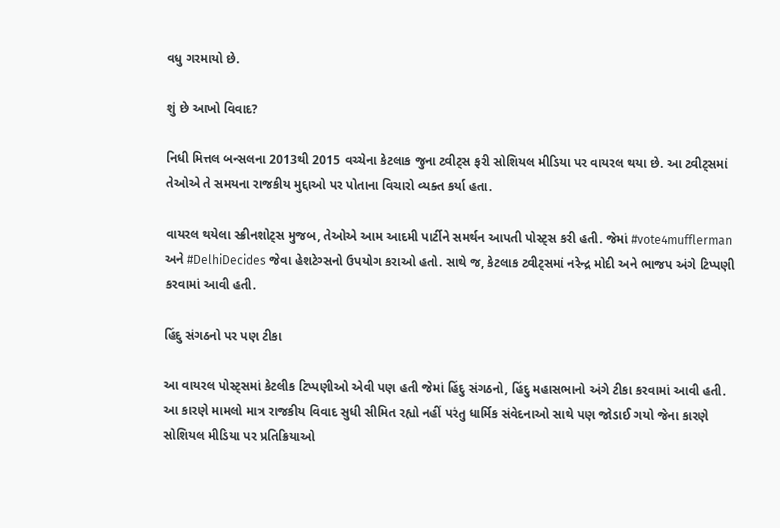વધુ ગરમાયો છે.

શું છે આખો વિવાદ?

નિધી મિત્તલ બન્સલના 2013થી 2015 વચ્ચેના કેટલાક જુના ટ્વીટ્સ ફરી સોશિયલ મીડિયા પર વાયરલ થયા છે. આ ટ્વીટ્સમાં તેઓએ તે સમયના રાજકીય મુદ્દાઓ પર પોતાના વિચારો વ્યક્ત કર્યા હતા.

વાયરલ થયેલા સ્ક્રીનશોટ્સ મુજબ, તેઓએ આમ આદમી પાર્ટીને સમર્થન આપતી પોસ્ટ્સ કરી હતી. જેમાં #vote4mufflerman અને #DelhiDecides જેવા હેશટેગ્સનો ઉપયોગ કરાઓ હતો. સાથે જ, કેટલાક ટ્વીટ્સમાં નરેન્દ્ર મોદી અને ભાજપ અંગે ટિપ્પણી કરવામાં આવી હતી.

હિંદુ સંગઠનો પર પણ ટીકા

આ વાયરલ પોસ્ટ્સમાં કેટલીક ટિપ્પણીઓ એવી પણ હતી જેમાં હિંદુ સંગઠનો, હિંદુ મહાસભાનો અંગે ટીકા કરવામાં આવી હતી. આ કારણે મામલો માત્ર રાજકીય વિવાદ સુધી સીમિત રહ્યો નહીં પરંતુ ધાર્મિક સંવેદનાઓ સાથે પણ જોડાઈ ગયો જેના કારણે સોશિયલ મીડિયા પર પ્રતિક્રિયાઓ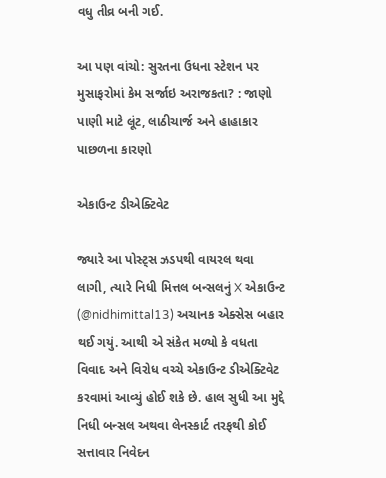વધુ તીવ્ર બની ગઈ.

આ પણ વાંચો: સુરતના ઉધના સ્ટેશન પર મુસાફરોમાં કેમ સર્જાઇ અરાજકતા? : જાણો પાણી માટે લૂંટ, લાઠીચાર્જ અને હાહાકાર પાછળના કારણો

એકાઉન્ટ ડીએક્ટિવેટ

જ્યારે આ પોસ્ટ્સ ઝડપથી વાયરલ થવા લાગી, ત્યારે નિધી મિત્તલ બન્સલનું X એકાઉન્ટ (@nidhimittal13) અચાનક એક્સેસ બહાર થઈ ગયું. આથી એ સંકેત મળ્યો કે વધતા વિવાદ અને વિરોધ વચ્ચે એકાઉન્ટ ડીએક્ટિવેટ કરવામાં આવ્યું હોઈ શકે છે. હાલ સુધી આ મુદ્દે નિધી બન્સલ અથવા લેનસ્કાર્ટ તરફથી કોઈ સત્તાવાર નિવેદન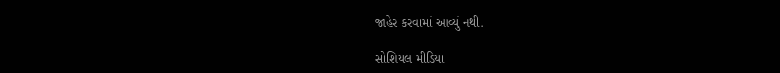જાહેર કરવામાં આવ્યું નથી.

સોશિયલ મીડિયા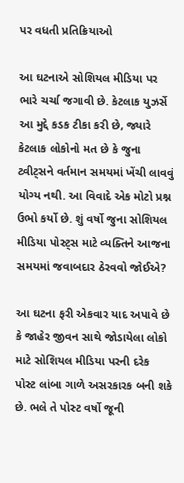પર વધતી પ્રતિક્રિયાઓ

આ ઘટનાએ સોશિયલ મીડિયા પર ભારે ચર્ચા જગાવી છે. કેટલાક યુઝર્સે આ મુદ્દે કડક ટીકા કરી છે, જ્યારે કેટલાક લોકોનો મત છે કે જુના ટ્વીટ્સને વર્તમાન સમયમાં ખેંચી લાવવું યોગ્ય નથી. આ વિવાદે એક મોટો પ્રશ્ન ઉભો કર્યો છે. શું વર્ષો જુના સોશિયલ મીડિયા પોસ્ટ્સ માટે વ્યક્તિને આજના સમયમાં જવાબદાર ઠેરવવો જોઈએ?

આ ઘટના ફરી એકવાર યાદ અપાવે છે કે જાહેર જીવન સાથે જોડાયેલા લોકો માટે સોશિયલ મીડિયા પરની દરેક પોસ્ટ લાંબા ગાળે અસરકારક બની શકે છે. ભલે તે પોસ્ટ વર્ષો જૂની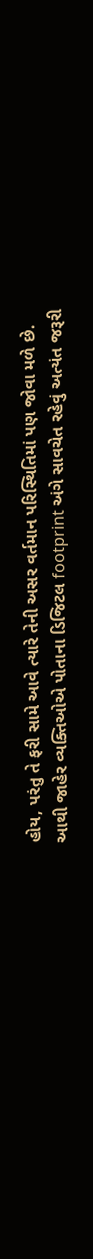હોય, પરંતુ તે ફરી સામે આવે ત્યારે તેની અસર વર્તમાન પરિસ્થિતિમાં પણ જોવા મળે છે. આથી જાહેર વ્યક્તિઓએ પોતાના ડિજિટલ footprint અંગે સાવચેત રહેવું અત્યંત જરૂરી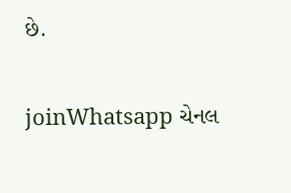છે.

joinWhatsapp ચેનલ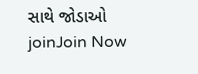સાથે જોડાઓ
joinJoin Now